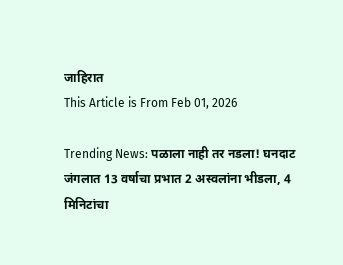जाहिरात
This Article is From Feb 01, 2026

Trending News: पळाला नाही तर नडला! घनदाट जंगलात 13 वर्षाचा प्रभात 2 अस्वलांना भीडला, 4 मिनिटांचा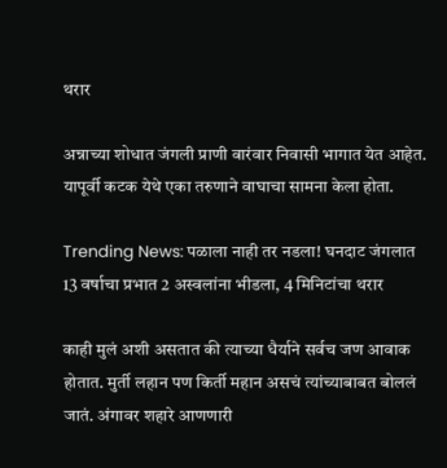थरार

अन्नाच्या शोधात जंगली प्राणी वारंवार निवासी भागात येत आहेत. यापूर्वी कटक येथे एका तरुणाने वाघाचा सामना केला होता.

Trending News: पळाला नाही तर नडला! घनदाट जंगलात 13 वर्षाचा प्रभात 2 अस्वलांना भीडला, 4 मिनिटांचा थरार

काही मुलं अशी असतात की त्याच्या धैर्याने सर्वच जण आवाक होतात. मुर्ती लहान पण किर्ती महान असचं त्यांच्याबाबत बोललं जातं. अंगावर शहारे आणणारी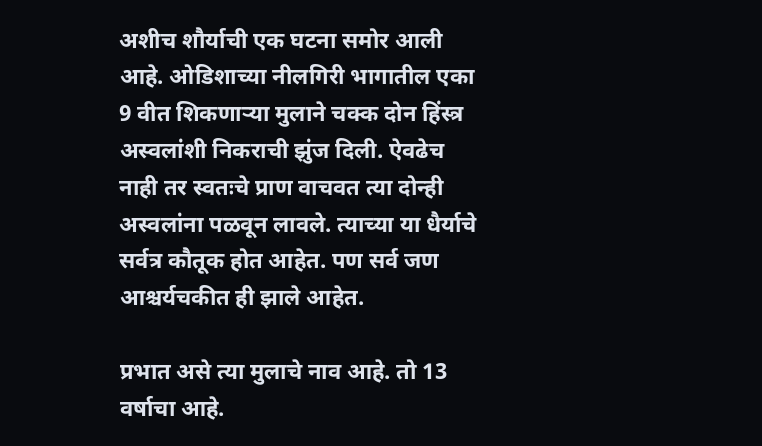अशीच शौर्याची एक घटना समोर आली आहे. ओडिशाच्या नीलगिरी भागातील एका 9 वीत शिकणाऱ्या मुलाने चक्क दोन हिंस्त्र अस्वलांशी निकराची झुंज दिली. ऐवढेच नाही तर स्वतःचे प्राण वाचवत त्या दोन्ही अस्वलांना पळवून लावले. त्याच्या या धैर्याचे सर्वत्र कौतूक होत आहेत. पण सर्व जण आश्चर्यचकीत ही झाले आहेत.

प्रभात असे त्या मुलाचे नाव आहे. तो 13 वर्षाचा आहे.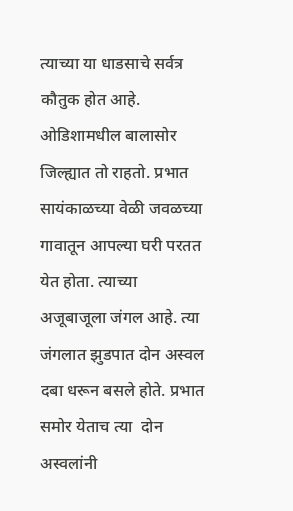त्याच्या या धाडसाचे सर्वत्र कौतुक होत आहे. ओडिशामधील बालासोर जिल्ह्यात तो राहतो. प्रभात सायंकाळच्या वेळी जवळच्या गावातून आपल्या घरी परतत येत होता. त्याच्या अजूबाजूला जंगल आहे. त्या जंगलात झुडपात दोन अस्वल दबा धरून बसले होते. प्रभात समोर येताच त्या  दोन अस्वलांनी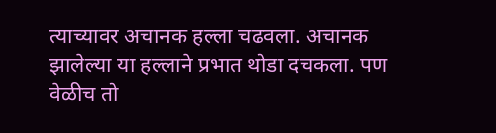त्याच्यावर अचानक हल्ला चढवला. अचानक झालेल्या या हल्लाने प्रभात थोडा दचकला. पण वेळीच तो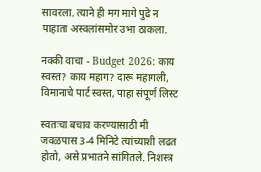सावरला. त्याने ही मग मागे पुढे न पाहाता अस्वलांसमोर उभा ठाकला.

नक्की वाचा - Budget 2026: काय स्वस्त? काय महाग? दारू महागली, विमानाचे पार्ट स्वस्त, पाहा संपूर्ण लिस्ट

स्वतःचा बचाव करण्यासाठी मी जवळपास 3-4 मिनिटे त्यांच्याशी लढत होतो, असे प्रभातने सांगितले. निशस्त्र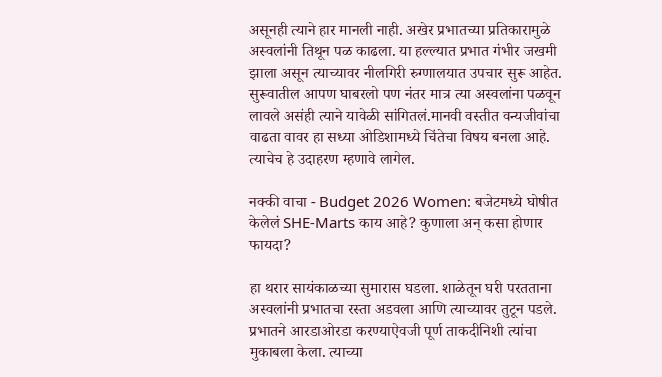असूनही त्याने हार मानली नाही. अखेर प्रभातच्या प्रतिकारामुळे अस्वलांनी तिथून पळ काढला. या हल्ल्यात प्रभात गंभीर जखमी झाला असून त्याच्यावर नीलगिरी रुग्णालयात उपचार सुरू आहेत. सुरूवातील आपण घाबरलो पण नंतर मात्र त्या अस्वलांना पळवून लावले असंही त्याने यावेळी सांगितलं.मानवी वस्तीत वन्यजीवांचा वाढता वावर हा सध्या ओडिशामध्ये चिंतेचा विषय बनला आहे. त्याचेच हे उदाहरण म्हणावे लागेल.

नक्की वाचा - Budget 2026 Women: बजेटमध्ये घोषीत केलेलं SHE-Marts काय आहे? कुणाला अन् कसा होणार फायदा?

हा थरार सायंकाळच्या सुमारास घडला. शाळेतून घरी परतताना अस्वलांनी प्रभातचा रस्ता अडवला आणि त्याच्यावर तुटून पडले. प्रभातने आरडाओरडा करण्याऐवजी पूर्ण ताकदीनिशी त्यांचा मुकाबला केला. त्याच्या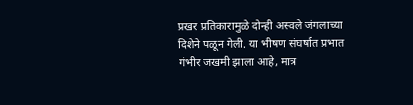प्रखर प्रतिकारामुळे दोन्ही अस्वले जंगलाच्या दिशेने पळून गेली. या भीषण संघर्षात प्रभात गंभीर जखमी झाला आहे, मात्र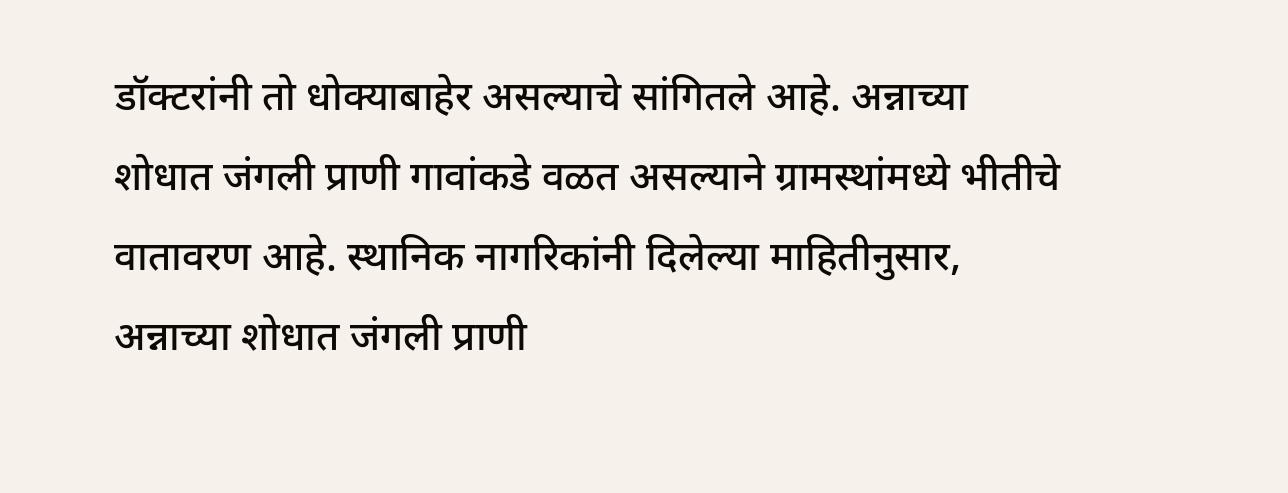डॉक्टरांनी तो धोक्याबाहेर असल्याचे सांगितले आहे. अन्नाच्या शोधात जंगली प्राणी गावांकडे वळत असल्याने ग्रामस्थांमध्ये भीतीचे वातावरण आहे. स्थानिक नागरिकांनी दिलेल्या माहितीनुसार, अन्नाच्या शोधात जंगली प्राणी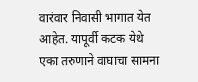वारंवार निवासी भागात येत आहेत. यापूर्वी कटक येथे एका तरुणाने वाघाचा सामना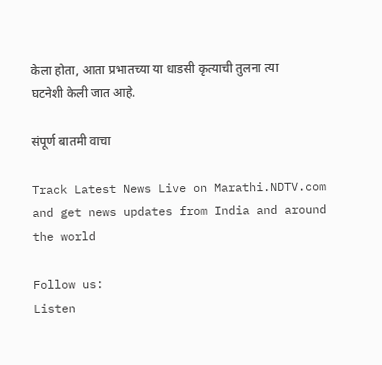केला होता, आता प्रभातच्या या धाडसी कृत्याची तुलना त्या घटनेशी केली जात आहे.

संपूर्ण बातमी वाचा

Track Latest News Live on Marathi.NDTV.com and get news updates from India and around the world

Follow us:
Listen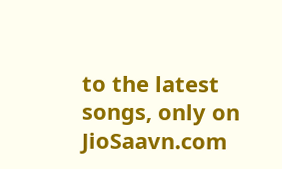to the latest songs, only on JioSaavn.com